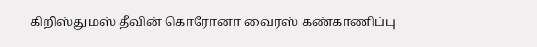கிறிஸ்துமஸ் தீவின் கொரோனா வைரஸ் கண்காணிப்பு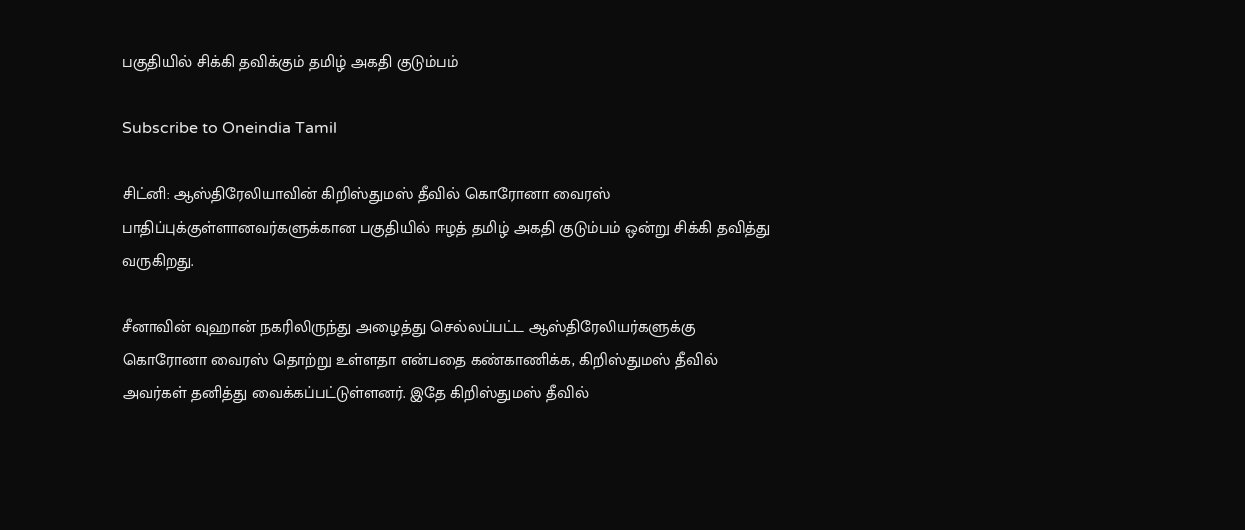பகுதியில் சிக்கி தவிக்கும் தமிழ் அகதி குடும்பம்

Subscribe to Oneindia Tamil

சிட்னி: ஆஸ்திரேலியாவின் கிறிஸ்துமஸ் தீவில் கொரோனா வைரஸ் பாதிப்புக்குள்ளானவர்களுக்கான பகுதியில் ஈழத் தமிழ் அகதி குடும்பம் ஒன்று சிக்கி தவித்து வருகிறது.

சீனாவின் வுஹான் நகரிலிருந்து அழைத்து செல்லப்பட்ட ஆஸ்திரேலியர்களுக்கு கொரோனா வைரஸ் தொற்று உள்ளதா என்பதை கண்காணிக்க, கிறிஸ்துமஸ் தீவில் அவர்கள் தனித்து வைக்கப்பட்டுள்ளனர். இதே கிறிஸ்துமஸ் தீவில்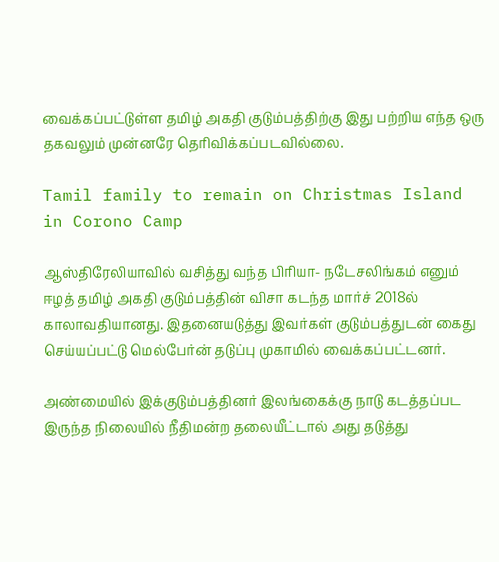வைக்கப்பட்டுள்ள தமிழ் அகதி குடும்பத்திற்கு இது பற்றிய எந்த ஒரு தகவலும் முன்னரே தெரிவிக்கப்படவில்லை.

Tamil family to remain on Christmas Island in Corono Camp

ஆஸ்திரேலியாவில் வசித்து வந்த பிரியா- நடேசலிங்கம் எனும் ஈழத் தமிழ் அகதி குடும்பத்தின் விசா கடந்த மார்ச் 2018ல் காலாவதியானது. இதனையடுத்து இவர்கள் குடும்பத்துடன் கைது செய்யப்பட்டு மெல்பேர்ன் தடுப்பு முகாமில் வைக்கப்பட்டனர்.

அண்மையில் இக்குடும்பத்தினர் இலங்கைக்கு நாடு கடத்தப்பட இருந்த நிலையில் நீதிமன்ற தலையீட்டால் அது தடுத்து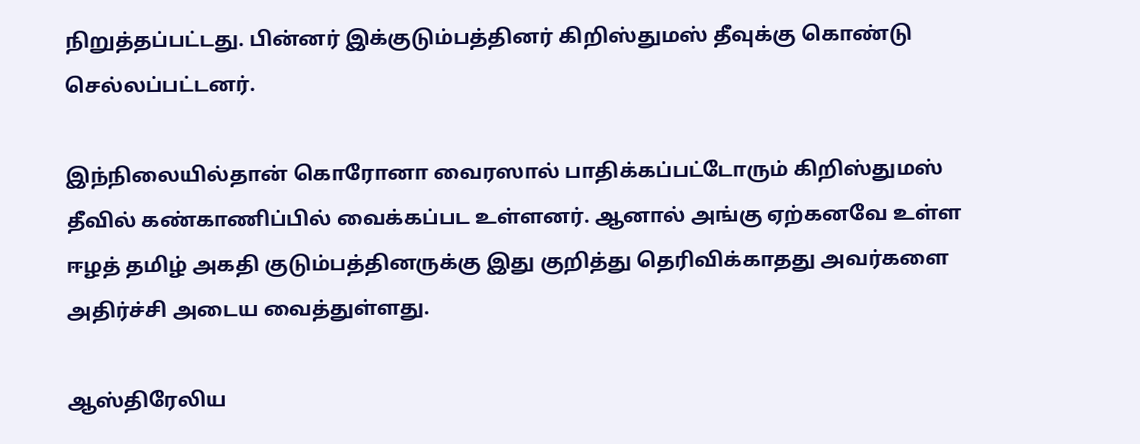நிறுத்தப்பட்டது. பின்னர் இக்குடும்பத்தினர் கிறிஸ்துமஸ் தீவுக்கு கொண்டு செல்லப்பட்டனர்.

இந்நிலையில்தான் கொரோனா வைரஸால் பாதிக்கப்பட்டோரும் கிறிஸ்துமஸ் தீவில் கண்காணிப்பில் வைக்கப்பட உள்ளனர். ஆனால் அங்கு ஏற்கனவே உள்ள ஈழத் தமிழ் அகதி குடும்பத்தினருக்கு இது குறித்து தெரிவிக்காதது அவர்களை அதிர்ச்சி அடைய வைத்துள்ளது.

ஆஸ்திரேலிய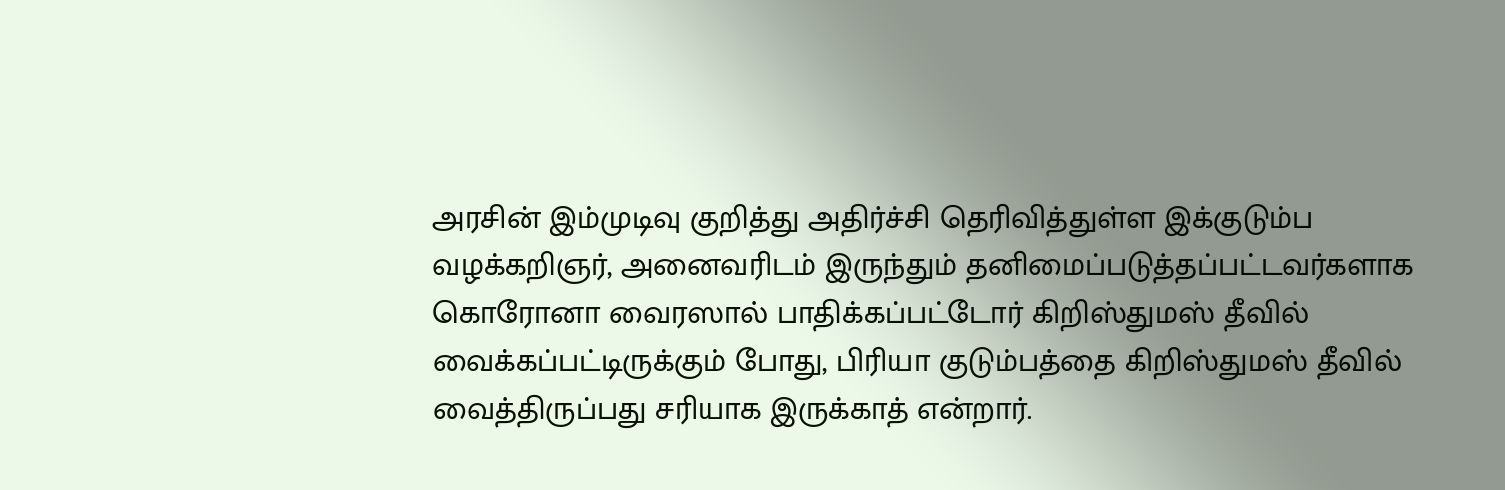அரசின் இம்முடிவு குறித்து அதிர்ச்சி தெரிவித்துள்ள இக்குடும்ப வழக்கறிஞர், அனைவரிடம் இருந்தும் தனிமைப்படுத்தப்பட்டவர்களாக கொரோனா வைரஸால் பாதிக்கப்பட்டோர் கிறிஸ்துமஸ் தீவில் வைக்கப்பட்டிருக்கும் போது, பிரியா குடும்பத்தை கிறிஸ்துமஸ் தீவில் வைத்திருப்பது சரியாக இருக்காத் என்றார்.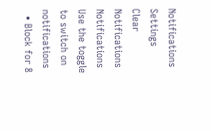Notifications
Settings
Clear Notifications
Notifications
Use the toggle to switch on notifications
  • Block for 8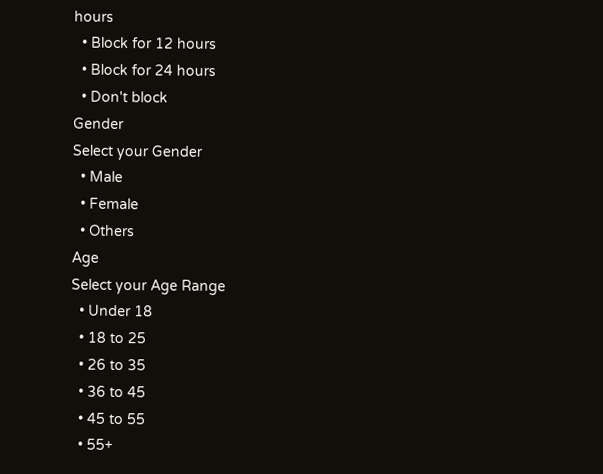hours
  • Block for 12 hours
  • Block for 24 hours
  • Don't block
Gender
Select your Gender
  • Male
  • Female
  • Others
Age
Select your Age Range
  • Under 18
  • 18 to 25
  • 26 to 35
  • 36 to 45
  • 45 to 55
  • 55+